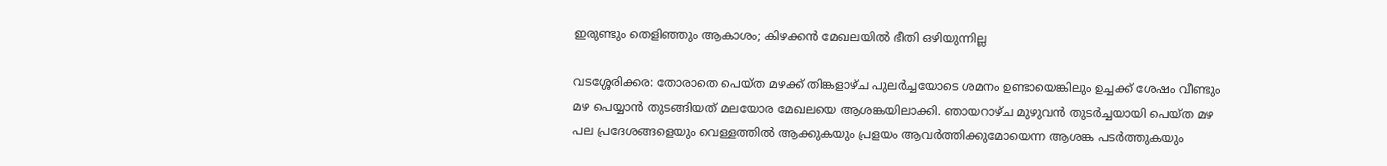ഇരുണ്ടും തെളിഞ്ഞും ആകാശം; കിഴക്കൻ മേഖലയിൽ ഭീതി ഒഴിയുന്നില്ല

വടശ്ശേരിക്കര: തോരാതെ പെയ്ത മഴക്ക് തിങ്കളാഴ്ച പുലർച്ചയോടെ ശമനം ഉണ്ടായെങ്കിലും ഉച്ചക്ക് ശേഷം വീണ്ടും മഴ പെയ്യാൻ തുടങ്ങിയത് മലയോര മേഖലയെ ആശങ്കയിലാക്കി. ഞായറാഴ്ച മുഴുവൻ തുടർച്ചയായി പെയ്ത മഴ പല പ്രദേശങ്ങളെയും വെള്ളത്തിൽ ആക്കുകയും പ്രളയം ആവർത്തിക്കുമോയെന്ന ആശങ്ക പടർത്തുകയും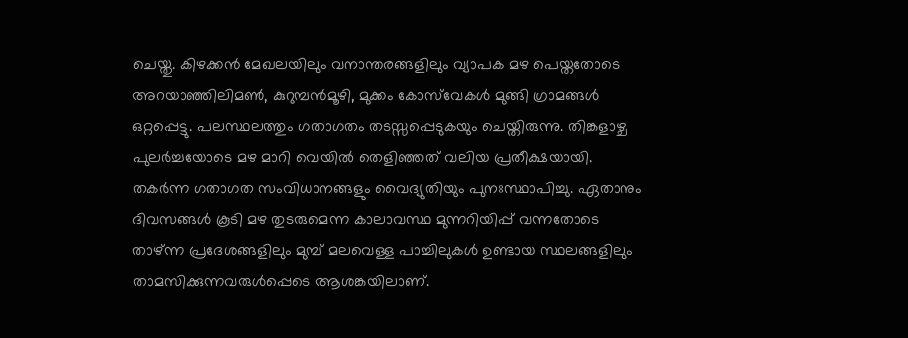ചെയ്തു. കിഴക്കൻ മേഖലയിലും വനാന്തരങ്ങളിലും വ്യാപക മഴ പെയ്തതോടെ അറയാഞ്ഞിലിമൺ, കുറുമ്പൻമൂഴി, മുക്കം കോസ്‌വേകൾ മുങ്ങി ഗ്രാമങ്ങൾ ഒറ്റപ്പെട്ടു. പലസ്ഥലത്തും ഗതാഗതം തടസ്സപ്പെടുകയും ചെയ്തിരുന്നു. തിങ്കളാഴ്ച പുലർച്ചയോടെ മഴ മാറി വെയിൽ തെളിഞ്ഞത് വലിയ പ്രതീക്ഷയായി. തകർന്ന ഗതാഗത സംവിധാനങ്ങളും വൈദ്യുതിയും പുനഃസ്ഥാപിച്ചു. ഏതാനും ദിവസങ്ങൾ കൂടി മഴ തുടരുമെന്ന കാലാവസ്ഥ മുന്നറിയിപ്പ് വന്നതോടെ താഴ്ന്ന പ്രദേശങ്ങളിലും മുമ്പ് മലവെള്ള പാച്ചിലുകൾ ഉണ്ടായ സ്ഥലങ്ങളിലും താമസിക്കുന്നവരുൾപ്പെടെ ആശങ്കയിലാണ്.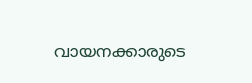വായനക്കാരുടെ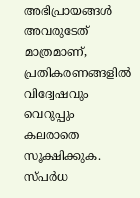അഭിപ്രായങ്ങള്‍ അവരുടേത് മാത്രമാണ്, പ്രതികരണങ്ങളിൽ വിദ്വേഷവും വെറുപ്പും കലരാതെ സൂക്ഷിക്കുക. സ്പർധ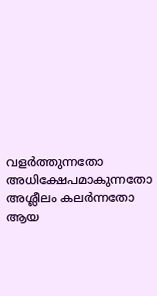വളർത്തുന്നതോ അധിക്ഷേപമാകുന്നതോ അശ്ലീലം കലർന്നതോ ആയ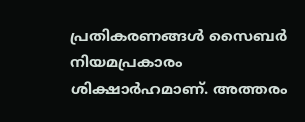പ്രതികരണങ്ങൾ സൈബർ നിയമപ്രകാരം ശിക്ഷാർഹമാണ്. അത്തരം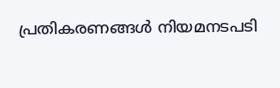പ്രതികരണങ്ങൾ നിയമനടപടി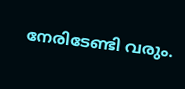നേരിടേണ്ടി വരും.